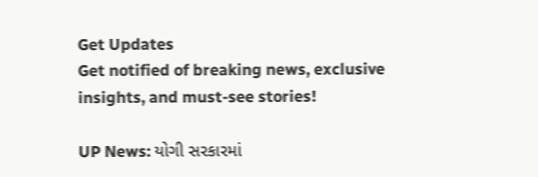Get Updates
Get notified of breaking news, exclusive insights, and must-see stories!

UP News: યોગી સરકારમાં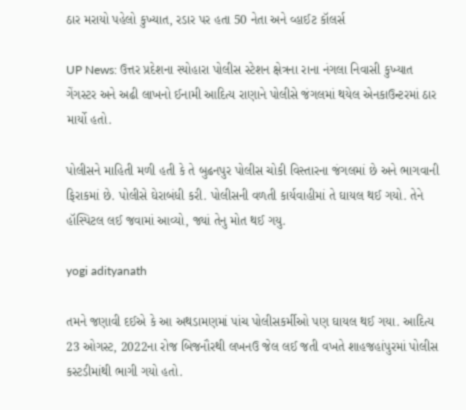ઠાર મરાયો પહેલો કુખ્યાત, રડાર પર હતા 50 નેતા અને વ્હાઈટ કૉલર્સ

UP News: ઉત્તર પ્રદેશના સ્યોહારા પોલીસ સ્ટેશન ક્ષેત્રના રાના નંગલા નિવાસી કુખ્યાત ગેંગસ્ટર અને અઢી લાખનો ઈનામી આદિત્ય રાણાને પોલીસે જંગલમાં થયેલ એનકાઉન્ટરમાં ઠાર માર્યો હતો.

પોલીસને માહિતી મળી હતી કે તે બુઢનપુર પોલીસ ચોકી વિસ્તારના જંગલમાં છે અને ભાગવાની ફિરાકમાં છે. પોલીસે ઘેરાબંધી કરી. પોલીસની વળતી કાર્યવાહીમાં તે ઘાયલ થઈ ગયો. તેને હૉસ્પિટલ લઈ જવામાં આવ્યો, જ્યાં તેનુ મોત થઈ ગયુ.

yogi adityanath

તમને જણાવી દઈએ કે આ અથડામણમાં પાંચ પોલીસકર્મીઓ પણ ઘાયલ થઈ ગયા. આદિત્ય 23 ઓગસ્ટ, 2022ના રોજ બિજનૌરથી લખનઉ જેલ લઈ જતી વખતે શાહજહાંપુરમાં પોલીસ કસ્ટડીમાંથી ભાગી ગયો હતો.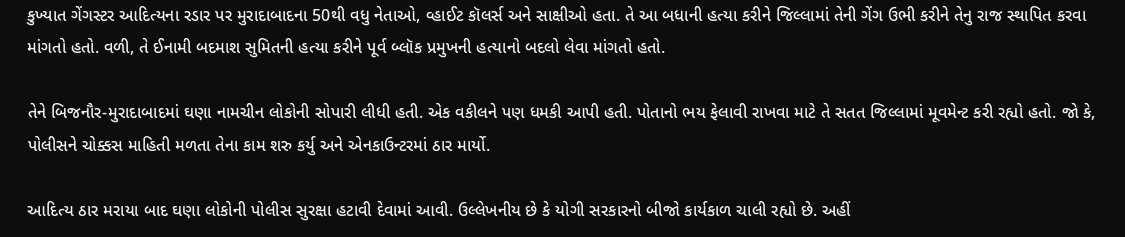કુખ્યાત ગેંગસ્ટર આદિત્યના રડાર પર મુરાદાબાદના 50થી વધુ નેતાઓ, વ્હાઈટ કૉલર્સ અને સાક્ષીઓ હતા. તે આ બધાની હત્યા કરીને જિલ્લામાં તેની ગેંગ ઉભી કરીને તેનુ રાજ સ્થાપિત કરવા માંગતો હતો. વળી, તે ઈનામી બદમાશ સુમિતની હત્યા કરીને પૂર્વ બ્લૉક પ્રમુખની હત્યાનો બદલો લેવા માંગતો હતો.

તેને બિજનૌર-મુરાદાબાદમાં ઘણા નામચીન લોકોની સોપારી લીધી હતી. એક વકીલને પણ ધમકી આપી હતી. પોતાનો ભય ફેલાવી રાખવા માટે તે સતત જિલ્લામાં મૂવમેન્ટ કરી રહ્યો હતો. જો કે, પોલીસને ચોક્કસ માહિતી મળતા તેના કામ શરુ કર્યુ અને એનકાઉન્ટરમાં ઠાર માર્યો.

આદિત્ય ઠાર મરાયા બાદ ઘણા લોકોની પોલીસ સુરક્ષા હટાવી દેવામાં આવી. ઉલ્લેખનીય છે કે યોગી સરકારનો બીજો કાર્યકાળ ચાલી રહ્યો છે. અહીં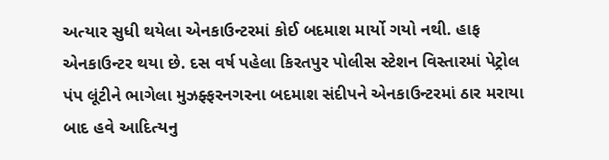અત્યાર સુધી થયેલા એનકાઉન્ટરમાં કોઈ બદમાશ માર્યો ગયો નથી. હાફ એનકાઉન્ટર થયા છે. દસ વર્ષ પહેલા કિરતપુર પોલીસ સ્ટેશન વિસ્તારમાં પેટ્રોલ પંપ લૂંટીને ભાગેલા મુઝફ્ફરનગરના બદમાશ સંદીપને એનકાઉન્ટરમાં ઠાર મરાયા બાદ હવે આદિત્યનુ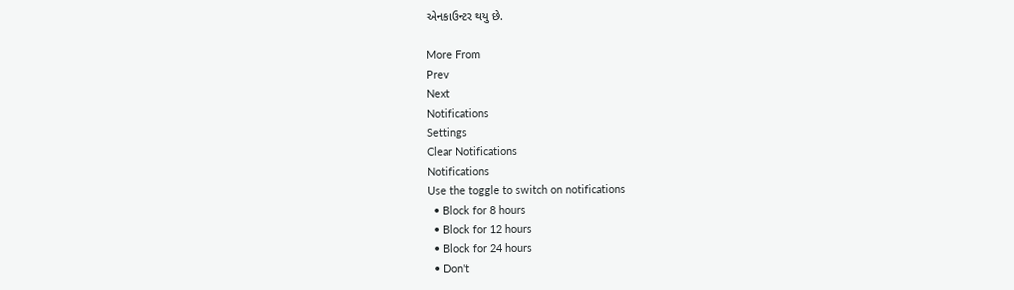એનકાઉન્ટર થયુ છે.

More From
Prev
Next
Notifications
Settings
Clear Notifications
Notifications
Use the toggle to switch on notifications
  • Block for 8 hours
  • Block for 12 hours
  • Block for 24 hours
  • Don't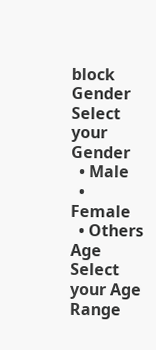block
Gender
Select your Gender
  • Male
  • Female
  • Others
Age
Select your Age Range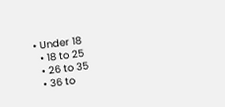• Under 18
  • 18 to 25
  • 26 to 35
  • 36 to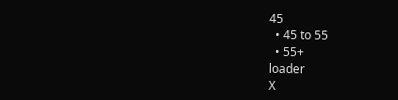45
  • 45 to 55
  • 55+
loader
X